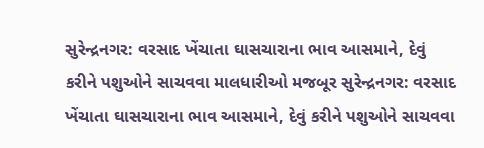સુરેન્દ્રનગર: વરસાદ ખેંચાતા ઘાસચારાના ભાવ આસમાને, દેવું કરીને પશુઓને સાચવવા માલધારીઓ મજબૂર સુરેન્દ્રનગર: વરસાદ ખેંચાતા ઘાસચારાના ભાવ આસમાને, દેવું કરીને પશુઓને સાચવવા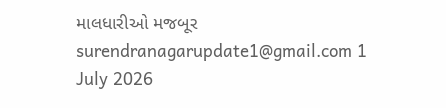માલધારીઓ મજબૂર surendranagarupdate1@gmail.com 1 July 2026